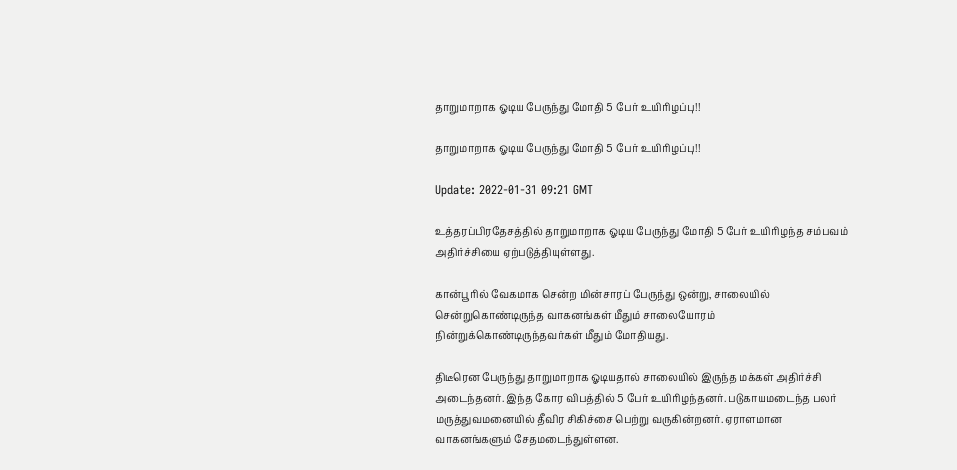தாறுமாறாக ஓடிய பேருந்து மோதி 5 பேர் உயிரிழப்பு!!

தாறுமாறாக ஓடிய பேருந்து மோதி 5 பேர் உயிரிழப்பு!!

Update: 2022-01-31 09:21 GMT

உத்தரப்பிரதேசத்தில் தாறுமாறாக ஓடிய பேருந்து மோதி 5 பேர் உயிரிழந்த சம்பவம் அதிர்ச்சியை ஏற்படுத்தியுள்ளது.

கான்பூரில் வேகமாக சென்ற மின்சாரப் பேருந்து ஒன்று, சாலையில் சென்றுகொண்டிருந்த வாகனங்கள் மீதும் சாலையோரம் நின்றுக்கொண்டிருந்தவர்கள் மீதும் மோதியது.

திடீரென பேருந்து தாறுமாறாக ஓடியதால் சாலையில் இருந்த மக்கள் அதிர்ச்சி அடைந்தனர். இந்த கோர விபத்தில் 5 பேர் உயிரிழந்தனர். படுகாயமடைந்த பலர் மருத்துவமனையில் தீவிர சிகிச்சை பெற்று வருகின்றனர். ஏராளமான வாகனங்களும் சேதமடைந்துள்ளன.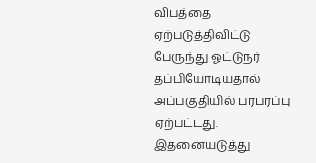விபத்தை ஏற்படுத்திவிட்டு பேருந்து ஓட்டுநர் தப்பியோடியதால் அப்பகுதியில் பரபரப்பு ஏற்பட்டது. இதனையடுத்து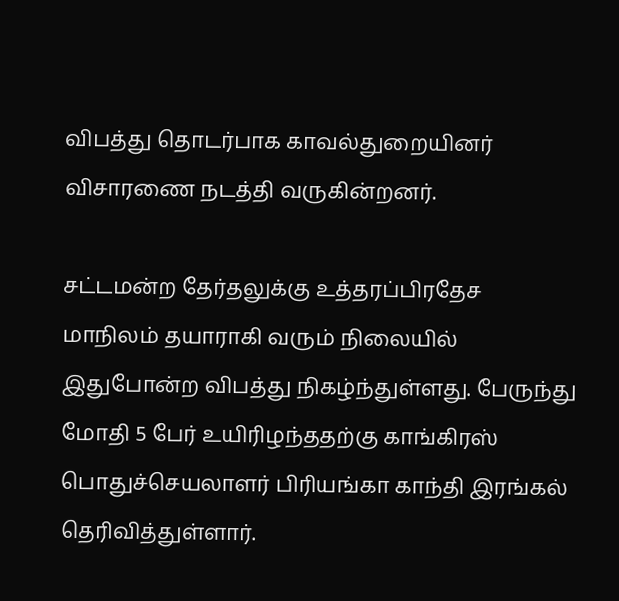விபத்து தொடர்பாக காவல்துறையினர் விசாரணை நடத்தி வருகின்றனர்.

சட்டமன்ற தேர்தலுக்கு உத்தரப்பிரதேச மாநிலம் தயாராகி வரும் நிலையில் இதுபோன்ற விபத்து நிகழ்ந்துள்ளது. பேருந்து மோதி 5 பேர் உயிரிழந்ததற்கு காங்கிரஸ் பொதுச்செயலாளர் பிரியங்கா காந்தி இரங்கல் தெரிவித்துள்ளார்.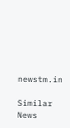newstm.in

Similar News